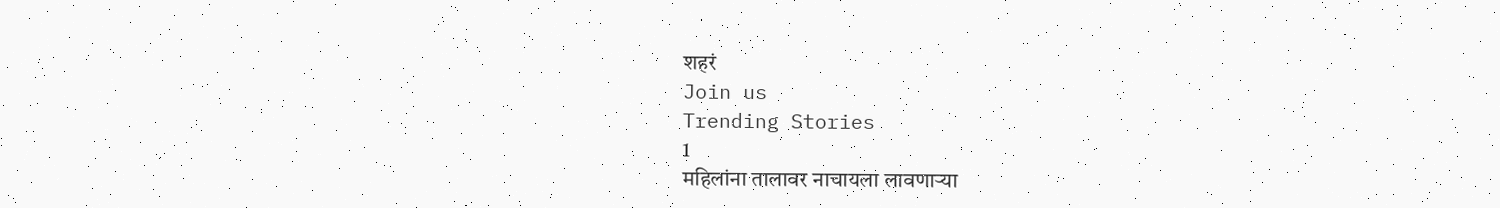शहरं
Join us
Trending Stories
1
महिलांना तालावर नाचायला लावणाऱ्या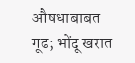औषधाबाबत गूढ; भोंदू खरात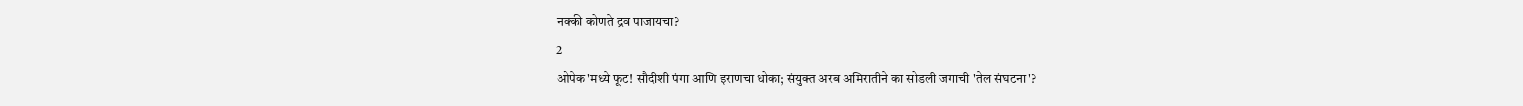नक्की कोणते द्रव पाजायचा?
2
ओपेक'मध्ये फूट! सौदीशी पंगा आणि इराणचा धोका; संयुक्त अरब अमिरातीने का सोडली जगाची 'तेल संघटना'?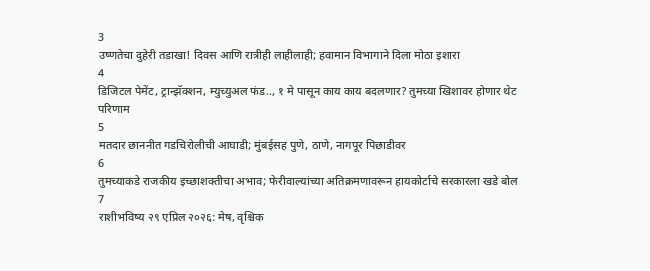3
उष्णतेचा दुहेरी तडाखा! दिवस आणि रात्रीही लाहीलाही; हवामान विभागाने दिला मोठा इशारा
4
डिजिटल पेमेंट, ट्रान्झॅक्शन, म्युच्युअल फंड.., १ मे पासून काय काय बदलणार? तुमच्या खिशावर होणार थेट परिणाम
5
मतदार छाननीत गडचिरोलीची आघाडी; मुंबईसह पुणे, ठाणे, नागपूर पिछाडीवर
6
तुमच्याकडे राजकीय इच्छाशक्तीचा अभाव; फेरीवाल्यांच्या अतिक्रमणावरून हायकोर्टाचे सरकारला खडे बोल
7
राशीभविष्य २९ एप्रिल २०२६: मेष, वृश्चिक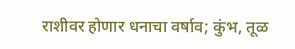राशीवर होणार धनाचा वर्षाव; कुंभ, तूळ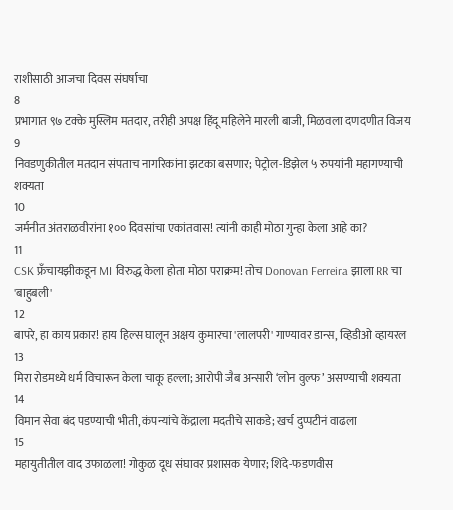राशीसाठी आजचा दिवस संघर्षाचा
8
प्रभागात ९७ टक्के मुस्लिम मतदार, तरीही अपक्ष हिंदू महिलेने मारली बाजी, मिळवला दणदणीत विजय
9
निवडणुकीतील मतदान संपताच नागरिकांना झटका बसणार; पेट्रोल-डिझेल ५ रुपयांनी महागण्याची शक्यता
10
जर्मनीत अंतराळवीरांना १०० दिवसांचा एकांतवास! त्यांनी काही मोठा गुन्हा केला आहे का?
11
CSK फ्रँचायझीकडून MI विरुद्ध केला होता मोठा पराक्रम! तोच Donovan Ferreira झाला RR चा 'बाहुबली'
12
बापरे, हा काय प्रकार! हाय हिल्स घालून अक्षय कुमारचा 'लालपरी' गाण्यावर डान्स, व्हिडीओ व्हायरल
13
मिरा रोडमध्ये धर्म विचारून केला चाकू हल्ला; आरोपी जैब अन्सारी ‘लोन वुल्फ’ असण्याची शक्यता
14
विमान सेवा बंद पडण्याची भीती, कंपन्यांचे केंद्राला मदतीचे साकडे; खर्च दुप्पटीनं वाढला
15
महायुतीतील वाद उफाळला! गोकुळ दूध संघावर प्रशासक येणार; शिंदे-फडणवीस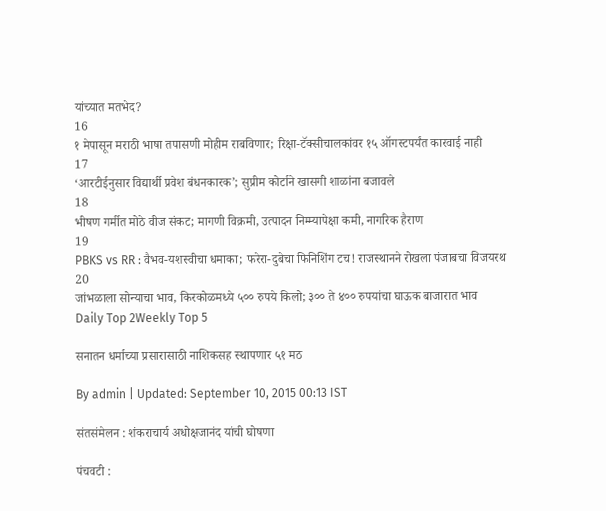यांच्यात मतभेद?
16
१ मेपासून मराठी भाषा तपासणी मोहीम राबविणार; रिक्षा-टॅक्सीचालकांवर १५ ऑगस्टपर्यंत कारवाई नाही
17
‘आरटीईनुसार विद्यार्थी प्रवेश बंधनकारक’; सुप्रीम कोर्टाने खासगी शाळांना बजावले
18
भीषण गर्मीत मोठे वीज संकट; मागणी विक्रमी, उत्पादन निम्म्यापेक्षा कमी, नागरिक हैराण
19
PBKS vs RR : वैभव-यशस्वीचा धमाका; फरेरा-दुबेचा फिनिशिंग टच! राजस्थानने रोखला पंजाबचा विजयरथ
20
जांभळाला सोन्याचा भाव, किरकोळमध्ये ५०० रुपये किलो; ३०० ते ४०० रुपयांचा घाऊक बाजारात भाव
Daily Top 2Weekly Top 5

सनातन धर्माच्या प्रसारासाठी नाशिकसह स्थापणार ५१ मठ

By admin | Updated: September 10, 2015 00:13 IST

संतसंमेलन : शंकराचार्य अधोक्षजानंद यांची घोषणा

पंचवटी :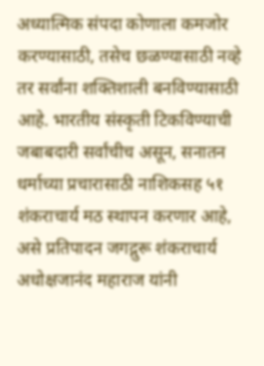अध्यात्मिक संपदा कोणाला कमजोर करण्यासाठी, तसेच छळण्यासाठी नव्हे तर सर्वांना शक्तिशाली बनविण्यासाठी आहे. भारतीय संस्कृती टिकविण्याची जबाबदारी सर्वांचीच असून, सनातन धर्माच्या प्रचारासाठी नाशिकसह ५१ शंकराचार्य मठ स्थापन करणार आहे, असे प्रतिपादन जगद्गुरू शंकराचार्य अधोक्षजानंद महाराज यांनी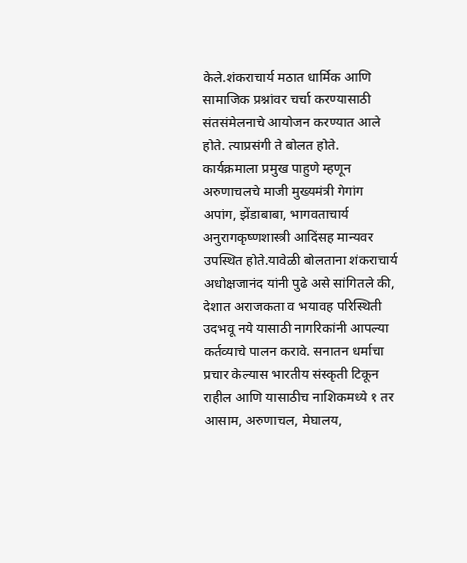केले.शंकराचार्य मठात धार्मिक आणि सामाजिक प्रश्नांवर चर्चा करण्यासाठी संतसंमेलनाचे आयोजन करण्यात आले होते. त्याप्रसंगी ते बोलत होते. कार्यक्रमाला प्रमुख पाहुणे म्हणून अरुणाचलचे माजी मुख्यमंत्री गेगांग अपांग, झेंडाबाबा, भागवताचार्य अनुरागकृष्णशास्त्री आदिंसह मान्यवर उपस्थित होते.यावेळी बोलताना शंकराचार्य अधोक्षजानंद यांनी पुढे असे सांगितले की, देशात अराजकता व भयावह परिस्थिती उदभवू नये यासाठी नागरिकांनी आपल्या कर्तव्याचे पालन करावे. सनातन धर्माचा प्रचार केल्यास भारतीय संस्कृती टिकून राहील आणि यासाठीच नाशिकमध्ये १ तर आसाम, अरुणाचल, मेघालय,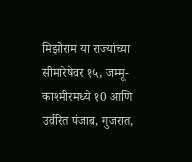मिझोराम या राज्यांच्या सीमारेषेवर १५, जम्मू-काश्मीरमध्ये १0 आणि उर्वरित पंजाब, गुजरात,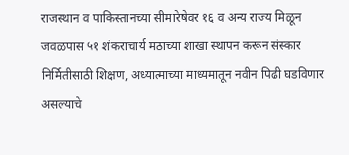राजस्थान व पाकिस्तानच्या सीमारेषेवर १६ व अन्य राज्य मिळून जवळपास ५१ शंकराचार्य मठाच्या शाखा स्थापन करून संस्कार निर्मितीसाठी शिक्षण, अध्यात्माच्या माध्यमातून नवीन पिढी घडविणार असल्याचे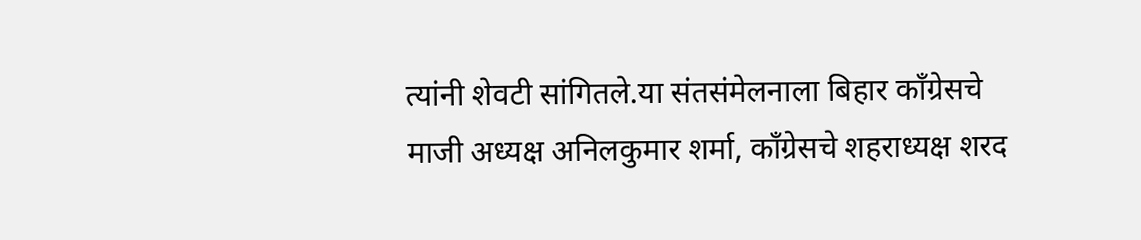त्यांनी शेवटी सांगितले.या संतसंमेलनाला बिहार काँग्रेसचे माजी अध्यक्ष अनिलकुमार शर्मा, काँग्रेसचे शहराध्यक्ष शरद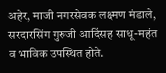अहेर, माजी नगरसेवक लक्ष्मण मंडाले, सरदारसिंग गुरुजी आदिंसह साधू-महंत व भाविक उपस्थित होते.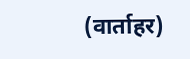(वार्ताहर)